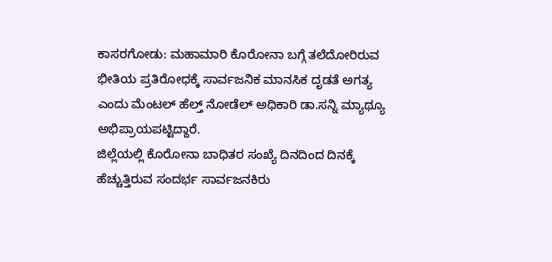ಕಾಸರಗೋಡು: ಮಹಾಮಾರಿ ಕೊರೋನಾ ಬಗ್ಗೆ ತಲೆದೋರಿರುವ ಭೀತಿಯ ಪ್ರತಿರೋಧಕ್ಕೆ ಸಾರ್ವಜನಿಕ ಮಾನಸಿಕ ದೃಡತೆ ಅಗತ್ಯ ಎಂದು ಮೆಂಟಲ್ ಹೆಲ್ತ್ ನೋಡೆಲ್ ಅಧಿಕಾರಿ ಡಾ.ಸನ್ನಿ ಮ್ಯಾಥ್ಯೂ ಅಭಿಪ್ರಾಯಪಟ್ಟಿದ್ದಾರೆ.
ಜಿಲ್ಲೆಯಲ್ಲಿ ಕೊರೋನಾ ಬಾಧಿತರ ಸಂಖ್ಯೆ ದಿನದಿಂದ ದಿನಕ್ಕೆ ಹೆಚ್ಚುತ್ತಿರುವ ಸಂದರ್ಭ ಸಾರ್ವಜನಕಿರು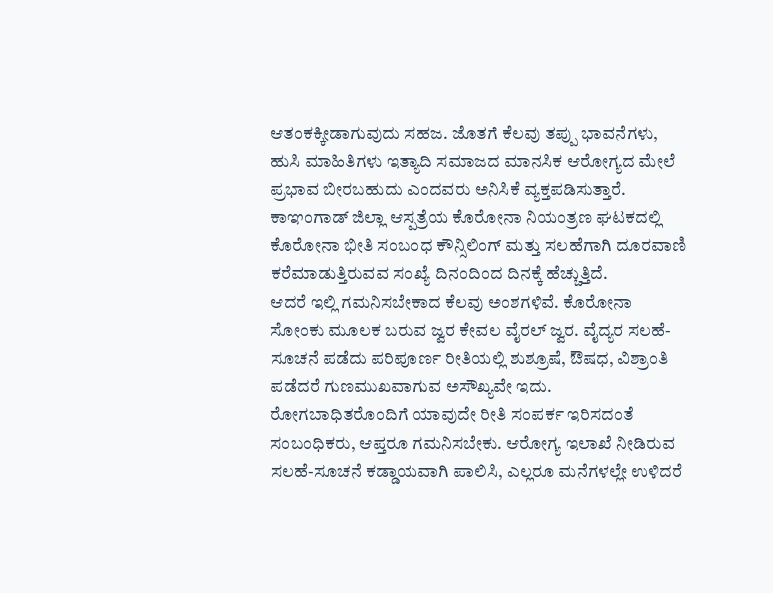ಆತಂಕಕ್ಕೀಡಾಗುವುದು ಸಹಜ. ಜೊತಗೆ ಕೆಲವು ತಪ್ಪು ಭಾವನೆಗಳು, ಹುಸಿ ಮಾಹಿತಿಗಳು ಇತ್ಯಾದಿ ಸಮಾಜದ ಮಾನಸಿಕ ಆರೋಗ್ಯದ ಮೇಲೆ ಪ್ರಭಾವ ಬೀರಬಹುದು ಎಂದವರು ಅನಿಸಿಕೆ ವ್ಯಕ್ತಪಡಿಸುತ್ತಾರೆ. ಕಾಞಂಗಾಡ್ ಜಿಲ್ಲಾ ಆಸ್ಪತ್ರೆಯ ಕೊರೋನಾ ನಿಯಂತ್ರಣ ಘಟಕದಲ್ಲಿ ಕೊರೋನಾ ಭೀತಿ ಸಂಬಂಧ ಕೌನ್ಸಿಲಿಂಗ್ ಮತ್ತು ಸಲಹೆಗಾಗಿ ದೂರವಾಣಿ ಕರೆಮಾಡುತ್ತಿರುವವ ಸಂಖ್ಯೆ ದಿನಂದಿಂದ ದಿನಕ್ಕೆ ಹೆಚ್ಚುತ್ತಿದೆ.
ಆದರೆ ಇಲ್ಲಿ ಗಮನಿಸಬೇಕಾದ ಕೆಲವು ಅಂಶಗಳಿವೆ. ಕೊರೋನಾ ಸೋಂಕು ಮೂಲಕ ಬರುವ ಜ್ವರ ಕೇವಲ ವೈರಲ್ ಜ್ವರ. ವೈದ್ಯರ ಸಲಹೆ-ಸೂಚನೆ ಪಡೆದು ಪರಿಪೂರ್ಣ ರೀತಿಯಲ್ಲಿ ಶುಶ್ರೂಷೆ, ಔಷಧ, ವಿಶ್ರಾಂತಿ ಪಡೆದರೆ ಗುಣಮುಖವಾಗುವ ಅಸೌಖ್ಯವೇ ಇದು. ರೋಗಬಾಧಿತರೊಂದಿಗೆ ಯಾವುದೇ ರೀತಿ ಸಂಪರ್ಕ ಇರಿಸದಂತೆ ಸಂಬಂಧಿಕರು, ಆಪ್ತರೂ ಗಮನಿಸಬೇಕು. ಆರೋಗ್ಯ ಇಲಾಖೆ ನೀಡಿರುವ ಸಲಹೆ-ಸೂಚನೆ ಕಡ್ಡಾಯವಾಗಿ ಪಾಲಿಸಿ, ಎಲ್ಲರೂ ಮನೆಗಳಲ್ಲೇ ಉಳಿದರೆ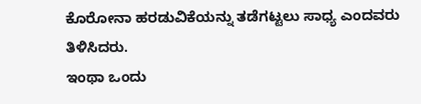ಕೊರೋನಾ ಹರಡುವಿಕೆಯನ್ನು ತಡೆಗಟ್ಟಲು ಸಾಧ್ಯ ಎಂದವರು ತಿಳಿಸಿದರು.
ಇಂಥಾ ಒಂದು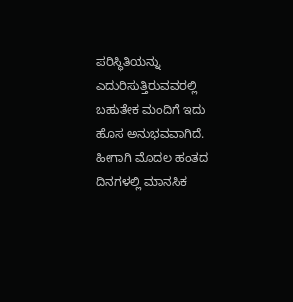ಪರಿಸ್ಥಿತಿಯನ್ನು ಎದುರಿಸುತ್ತಿರುವವರಲ್ಲಿ ಬಹುತೇಕ ಮಂದಿಗೆ ಇದು ಹೊಸ ಅನುಭವವಾಗಿದೆ. ಹೀಗಾಗಿ ಮೊದಲ ಹಂತದ ದಿನಗಳಲ್ಲಿ ಮಾನಸಿಕ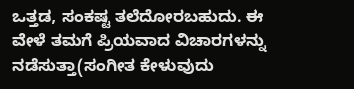ಒತ್ತಡ, ಸಂಕಷ್ಟ ತಲೆದೋರಬಹುದು. ಈ ವೇಳೆ ತಮಗೆ ಪ್ರಿಯವಾದ ವಿಚಾರಗಳನ್ನು ನಡೆಸುತ್ತಾ(ಸಂಗೀತ ಕೇಳುವುದು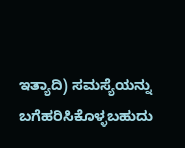ಇತ್ಯಾದಿ) ಸಮಸ್ಯೆಯನ್ನು ಬಗೆಹರಿಸಿಕೊಳ್ಳಬಹುದು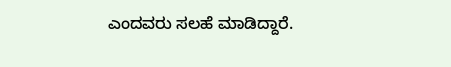ಎಂದವರು ಸಲಹೆ ಮಾಡಿದ್ದಾರೆ.